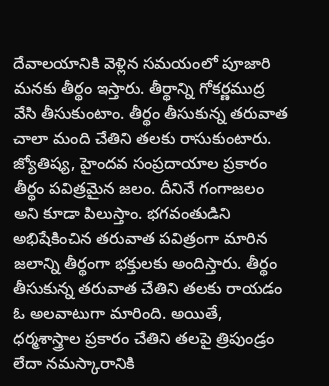దేవాలయానికి వెళ్లిన సమయంలో పూజారి మనకు తీర్థం ఇస్తారు. తీర్థాన్ని గోకర్ణముద్ర వేసి తీసుకుంటాం. తీర్థం తీసుకున్న తరువాత చాలా మంది చేతిని తలకు రాసుకుంటారు. జ్యోతిష్య, హైందవ సంప్రదాయాల ప్రకారం తీర్థం పవిత్రమైన జలం. దీనినే గంగాజలం అని కూడా పిలుస్తాం. భగవంతుడిని అభిషేకించిన తరువాత పవిత్రంగా మారిన జలాన్ని తీర్థంగా భక్తులకు అందిస్తారు. తీర్థం తీసుకున్న తరువాత చేతిని తలకు రాయడం ఓ అలవాటుగా మారింది. అయితే, ధర్మశాస్త్రాల ప్రకారం చేతిని తలపై త్రిపుండ్రం లేదా నమస్కారానికి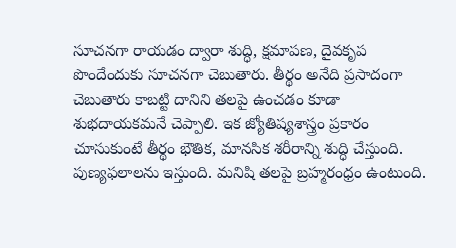సూచనగా రాయడం ద్వారా శుద్ధి, క్షమాపణ, దైవకృప పొందేందుకు సూచనగా చెబుతారు. తీర్థం అనేది ప్రసాదంగా చెబుతారు కాబట్టి దానిని తలపై ఉంచడం కూడా శుభదాయకమనే చెప్పాలి. ఇక జ్యోతిష్యశాస్త్రం ప్రకారం చూసుకుంటే తీర్థం భౌతిక, మానసిక శరీరాన్ని శుద్ధి చేస్తుంది. పుణ్యఫలాలను ఇస్తుంది. మనిషి తలపై బ్రహ్మరంధ్రం ఉంటుంది.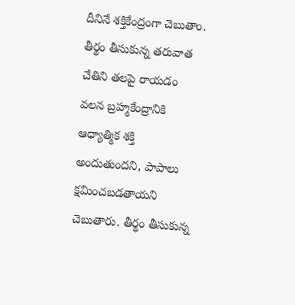దీనినే శక్తికేంద్రంగా చెబుతాం. తీర్థం తీసుకున్న తరువాత చేతిని తలపై రాయడం వలన బ్రహ్మకేంద్రానికి ఆధ్యాత్మిక శక్తి అందుతుందని, పాపాలు క్షమించబడతాయని చెబుతారు. తీర్థం తీసుకున్న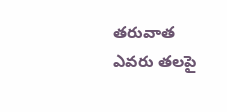తరువాత ఎవరు తలపై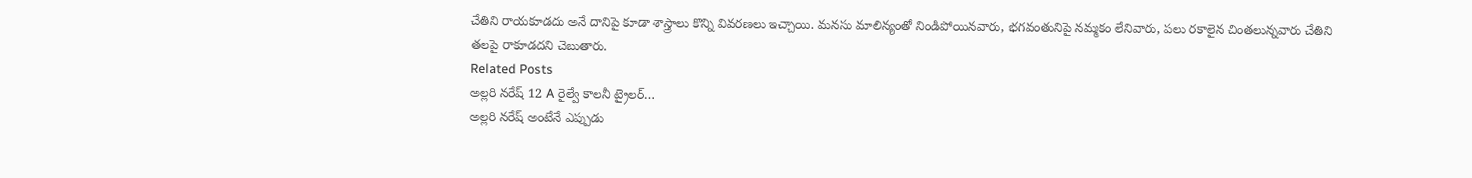చేతిని రాయకూడదు అనే దానిపై కూడా శాస్త్రాలు కొన్ని వివరణలు ఇచ్చాయి. మనసు మాలిన్యంతో నిండిపోయినవారు, భగవంతునిపై నమ్మకం లేనివారు, పలు రకాలైన చింతలున్నవారు చేతిని తలపై రాకూడదని చెబుతారు.
Related Posts
అల్లరి నరేష్ 12 A రైల్వే కాలనీ ట్రైలర్…
అల్లరి నరేష్ అంటేనే ఎప్పుడు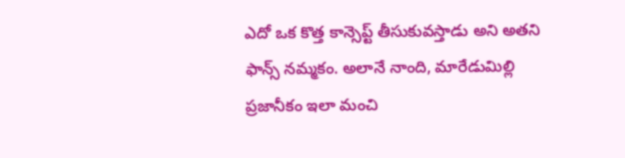ఎదో ఒక కొత్త కాన్సెప్ట్ తీసుకువస్తాడు అని అతని ఫాన్స్ నమ్మకం. అలానే నాంది, మారేడుమిల్లి ప్రజానీకం ఇలా మంచి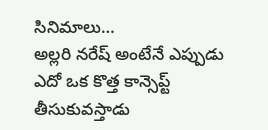సినిమాలు…
అల్లరి నరేష్ అంటేనే ఎప్పుడు ఎదో ఒక కొత్త కాన్సెప్ట్ తీసుకువస్తాడు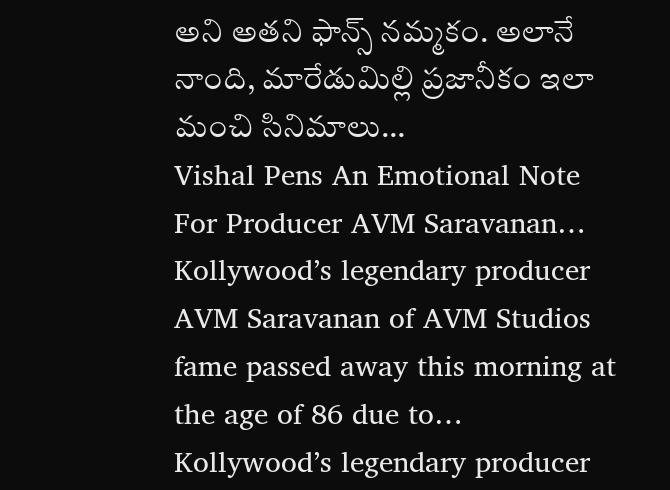అని అతని ఫాన్స్ నమ్మకం. అలానే నాంది, మారేడుమిల్లి ప్రజానీకం ఇలా మంచి సినిమాలు…
Vishal Pens An Emotional Note For Producer AVM Saravanan…
Kollywood’s legendary producer AVM Saravanan of AVM Studios fame passed away this morning at the age of 86 due to…
Kollywood’s legendary producer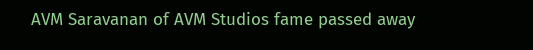AVM Saravanan of AVM Studios fame passed away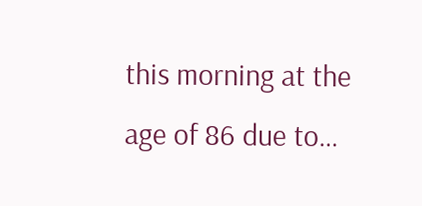this morning at the age of 86 due to…